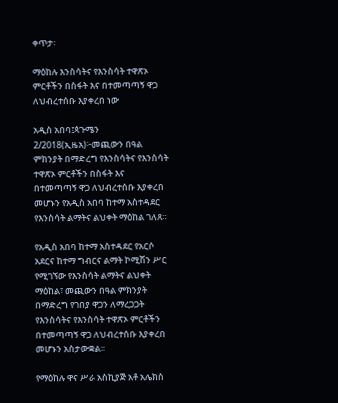ቀጥታ፡

ማዕከሉ እንስሳትና የእንስሳት ተዋጽኦ ምርቶችን በስፋት እና በተመጣጣኝ ዋጋ ለህብረተሰቡ እያቀረበ ነው

አዲስ አበባ፤ጳጉሜን 2/2018(ኢዜአ)፦መጪውን በዓል ምክንያት በማድረግ የእንስሳትና የእንስሳት ተዋጽኦ ምርቶችን በስፋት እና በተመጣጣኝ ዋጋ ለህብረተሰቡ እያቀረበ መሆኑን የአዲስ አበባ ከተማ አስተዳደር የእንስሳት ልማትና ልህቀት ማዕከል ገለጸ።

የአዲስ አበባ ከተማ አስተዳደር የአርሶ አደርና ከተማ ግብርና ልማት ኮሚሽን ሥር የሚገኘው የእንስሳት ልማትና ልህቀት ማዕከል፣ መጪውን በዓል ምክንያት በማድረግ የገበያ ዋጋን ለማረጋጋት የእንስሳትና የእንስሳት ተዋጽኦ ምርቶችን በተመጣጣኝ ዋጋ ለህብረተሰቡ እያቀረበ መሆኑን አስታውቋል፡፡

የማዕከሉ ዋና ሥራ አስኪያጅ አቶ አሌክስ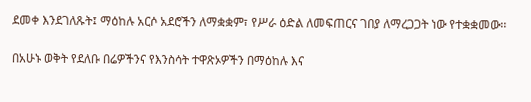ደመቀ እንደገለጹት፤ ማዕከሉ አርሶ አደሮችን ለማቋቋም፣ የሥራ ዕድል ለመፍጠርና ገበያ ለማረጋጋት ነው የተቋቋመው፡፡

በአሁኑ ወቅት የደለቡ በሬዎችንና የእንስሳት ተዋጽኦዎችን በማዕከሉ እና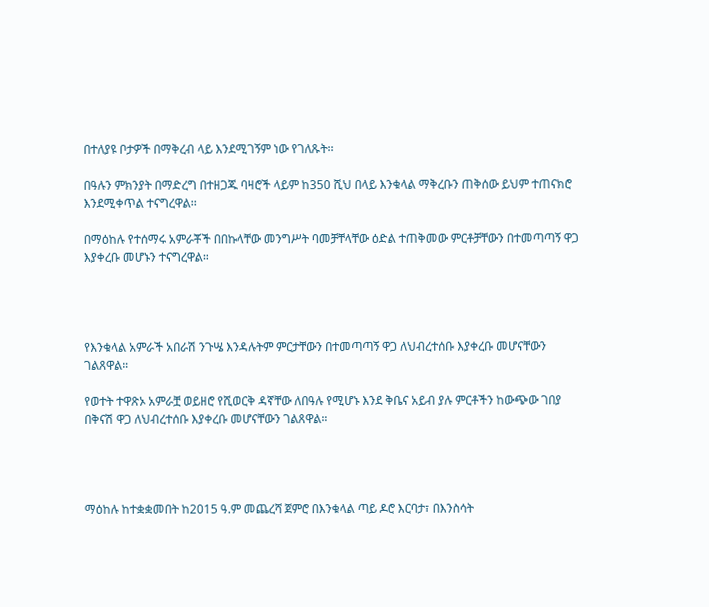በተለያዩ ቦታዎች በማቅረብ ላይ እንደሚገኝም ነው የገለጹት፡፡

በዓሉን ምክንያት በማድረግ በተዘጋጁ ባዛሮች ላይም ከ350 ሺህ በላይ እንቁላል ማቅረቡን ጠቅሰው ይህም ተጠናክሮ እንደሚቀጥል ተናግረዋል፡፡

በማዕከሉ የተሰማሩ አምራቾች በበኩላቸው መንግሥት ባመቻቸላቸው ዕድል ተጠቅመው ምርቶቻቸውን በተመጣጣኝ ዋጋ እያቀረቡ መሆኑን ተናግረዋል።




የእንቁላል አምራች አበራሽ ንጉሤ እንዳሉትም ምርታቸውን በተመጣጣኝ ዋጋ ለህብረተሰቡ እያቀረቡ መሆናቸውን ገልጸዋል።

የወተት ተዋጽኦ አምራቿ ወይዘሮ የሺወርቅ ዳኛቸው ለበዓሉ የሚሆኑ እንደ ቅቤና አይብ ያሉ ምርቶችን ከውጭው ገበያ በቅናሽ ዋጋ ለህብረተሰቡ እያቀረቡ መሆናቸውን ገልጸዋል።




ማዕከሉ ከተቋቋመበት ከ2015 ዓ.ም መጨረሻ ጀምሮ በእንቁላል ጣይ ዶሮ እርባታ፣ በእንስሳት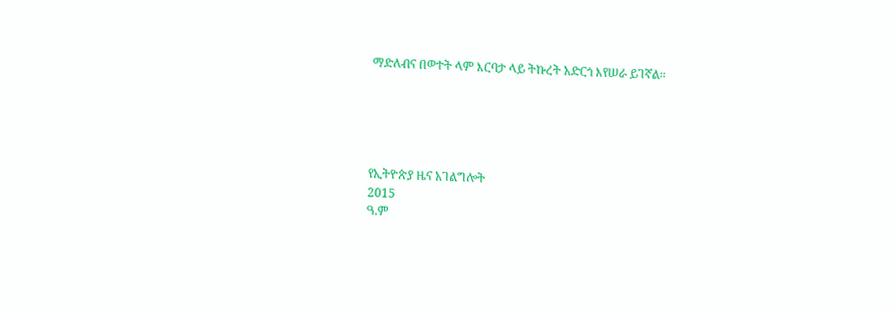ማድለብና በወተት ላም እርባታ ላይ ትኩረት አድርጎ እየሠራ ይገኛል።





የኢትዮጵያ ዜና አገልግሎት
2015
ዓ.ም